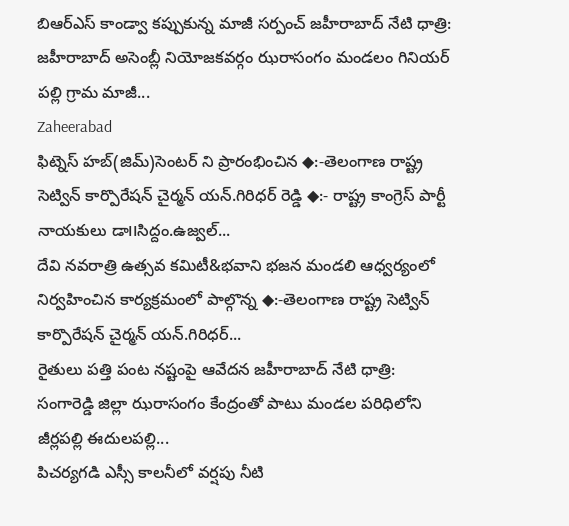బిఆర్ఎస్ కాండ్వా కప్పుకున్న మాజీ సర్పంచ్ జహీరాబాద్ నేటి ధాత్రి: జహీరాబాద్ అసెంబ్లీ నియోజకవర్గం ఝరాసంగం మండలం గినియర్ పల్లి గ్రామ మాజీ...
Zaheerabad
ఫిట్నెస్ హబ్(జిమ్)సెంటర్ ని ప్రారంభించిన ◆:-తెలంగాణ రాష్ట్ర సెట్విన్ కార్పొరేషన్ చైర్మన్ యన్.గిరిధర్ రెడ్డి ◆:- రాష్ట్ర కాంగ్రెస్ పార్టీ నాయకులు డా౹౹సిద్దం.ఉజ్వల్...
దేవి నవరాత్రి ఉత్సవ కమిటీ&భవాని భజన మండలి ఆధ్వర్యంలో నిర్వహించిన కార్యక్రమంలో పాల్గొన్న ◆:-తెలంగాణ రాష్ట్ర సెట్విన్ కార్పొరేషన్ చైర్మన్ యన్.గిరిధర్...
రైతులు పత్తి పంట నష్టంపై ఆవేదన జహీరాబాద్ నేటి ధాత్రి: సంగారెడ్డి జిల్లా ఝరాసంగం కేంద్రంతో పాటు మండల పరిధిలోని జీర్లపల్లి ఈదులపల్లి...
పిచర్యగడి ఎస్సీ కాలనీలో వర్షపు నీటి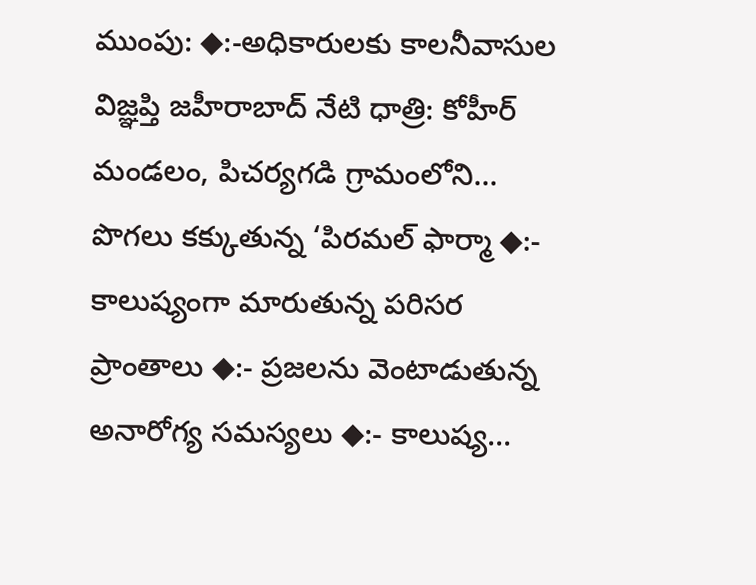ముంపు: ◆:-అధికారులకు కాలనీవాసుల విజ్ఞప్తి జహీరాబాద్ నేటి ధాత్రి: కోహీర్ మండలం, పిచర్యగడి గ్రామంలోని...
పొగలు కక్కుతున్న ‘పిరమల్ ఫార్మా ◆:- కాలుష్యంగా మారుతున్న పరిసర ప్రాంతాలు ◆:- ప్రజలను వెంటాడుతున్న అనారోగ్య సమస్యలు ◆:- కాలుష్య...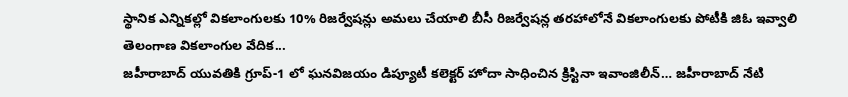స్థానిక ఎన్నికల్లో వికలాంగులకు 10% రిజర్వేషన్లు అమలు చేయాలి బీసీ రిజర్వేషన్ల తరహాలోనే వికలాంగులకు పోటీకి జిఓ ఇవ్వాలి తెలంగాణ వికలాంగుల వేదిక...
జహీరాబాద్ యువతికి గ్రూప్-1 లో ఘనవిజయం డిప్యూటీ కలెక్టర్ హోదా సాధించిన క్రిస్టినా ఇవాంజిలీన్… జహీరాబాద్ నేటి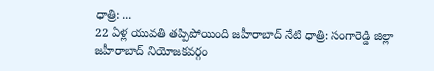ధాత్రి: ...
22 ఏళ్ల యువతి తప్పిపోయింది జహీరాబాద్ నేటి ధాత్రి: సంగారెడ్డి జిల్లా జహీరాబాద్ నియోజకవర్గం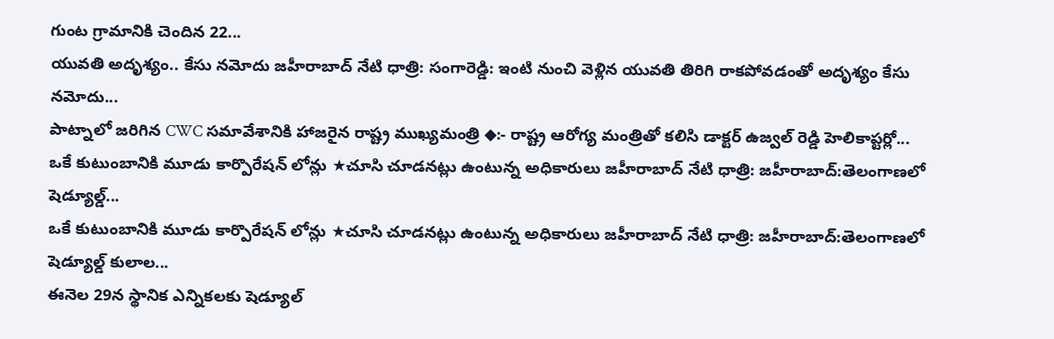గుంట గ్రామానికి చెందిన 22...
యువతి అదృశ్యం.. కేసు నమోదు జహీరాబాద్ నేటి ధాత్రి: సంగారెడ్డి: ఇంటి నుంచి వెళ్లిన యువతి తిరిగి రాకపోవడంతో అదృశ్యం కేసు నమోదు...
పాట్నాలో జరిగిన CWC సమావేశానికి హాజరైన రాష్ట్ర ముఖ్యమంత్రి ◆:- రాష్ట్ర ఆరోగ్య మంత్రితో కలిసి డాక్టర్ ఉజ్వల్ రెడ్డి హెలికాప్టర్లో...
ఒకే కుటుంబానికి మూడు కార్పొరేషన్ లోన్లు ★చూసి చూడనట్లు ఉంటున్న అధికారులు జహీరాబాద్ నేటి ధాత్రి: జహీరాబాద్:తెలంగాణలో షెడ్యూల్డ్...
ఒకే కుటుంబానికి మూడు కార్పొరేషన్ లోన్లు ★చూసి చూడనట్లు ఉంటున్న అధికారులు జహీరాబాద్ నేటి ధాత్రి: జహీరాబాద్:తెలంగాణలో షెడ్యూల్డ్ కులాల...
ఈనెల 29న స్థానిక ఎన్నికలకు షెడ్యూల్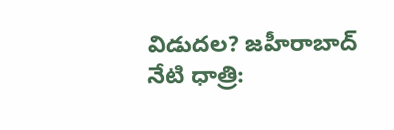విడుదల? జహీరాబాద్ నేటి ధాత్రి: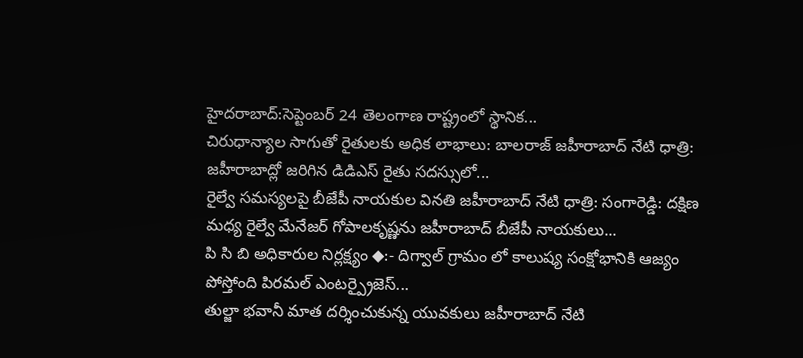హైదరాబాద్:సెప్టెంబర్ 24 తెలంగాణ రాష్ట్రంలో స్థానిక...
చిరుధాన్యాల సాగుతో రైతులకు అధిక లాభాలు: బాలరాజ్ జహీరాబాద్ నేటి ధాత్రి: జహీరాబాద్లో జరిగిన డిడిఎస్ రైతు సదస్సులో...
రైల్వే సమస్యలపై బీజేపీ నాయకుల వినతి జహీరాబాద్ నేటి ధాత్రి: సంగారెడ్డి: దక్షిణ మధ్య రైల్వే మేనేజర్ గోపాలకృష్ణను జహీరాబాద్ బీజేపీ నాయకులు...
పి సి బి అధికారుల నిర్లక్ష్యం ◆:- దిగ్వాల్ గ్రామం లో కాలుష్య సంక్షోభానికి ఆజ్యం పోస్తోంది పిరమల్ ఎంటర్ప్రైజెస్...
తుల్జా భవానీ మాత దర్శించుకున్న యువకులు జహీరాబాద్ నేటి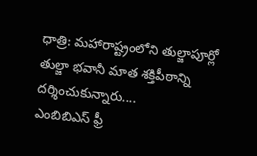ధాత్రి: మహారాష్ట్రంలోని తుల్జాపూర్లో తుల్జా భవానీ మాత శక్తిపీఠాన్ని దర్శించుకున్నారు....
ఎంబిబిఎస్ ఫ్రీ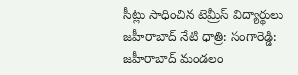సీట్లు సాధించిన టెమ్రీస్ విద్యార్థులు జహీరాబాద్ నేటి ధాత్రి: సంగారెడ్డి: జహీరాబాద్ మండలం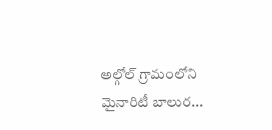అల్గోల్ గ్రామంలోని మైనారిటీ బాలుర...